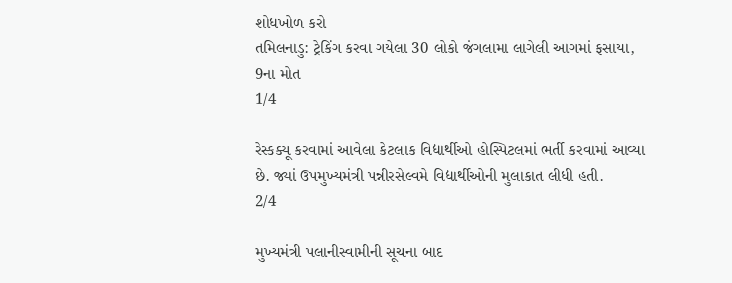શોધખોળ કરો
તમિલનાડુ: ટ્રેકિંગ કરવા ગયેલા 30 લોકો જંગલામા લાગેલી આગમાં ફસાયા, 9ના મોત
1/4

રેસ્કક્યૂ કરવામાં આવેલા કેટલાક વિદ્યાર્થીઓ હોસ્પિટલમાં ભર્તી કરવામાં આવ્યા છે. જ્યાં ઉપમુખ્યમંત્રી પન્નીરસેલ્વમે વિદ્યાર્થીઓની મુલાકાત લીધી હતી.
2/4

મુખ્યમંત્રી પલાનીસ્વામીની સૂચના બાદ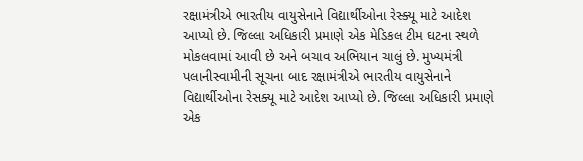રક્ષામંત્રીએ ભારતીય વાયુસેનાને વિદ્યાર્થીઓના રેસ્ક્યૂ માટે આદેશ આપ્યો છે. જિલ્લા અધિકારી પ્રમાણે એક મેડિકલ ટીમ ઘટના સ્થળે મોકલવામાં આવી છે અને બચાવ અભિયાન ચાલું છે. મુખ્યમંત્રી પલાનીસ્વામીની સૂચના બાદ રક્ષામંત્રીએ ભારતીય વાયુસેનાને વિદ્યાર્થીઓના રેસક્યૂ માટે આદેશ આપ્યો છે. જિલ્લા અધિકારી પ્રમાણે એક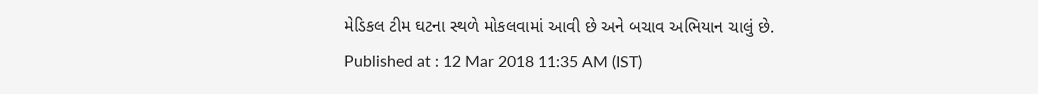મેડિકલ ટીમ ઘટના સ્થળે મોકલવામાં આવી છે અને બચાવ અભિયાન ચાલું છે.
Published at : 12 Mar 2018 11:35 AM (IST)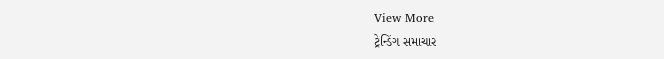View More
ટ્રેન્ડિંગ સમાચાર